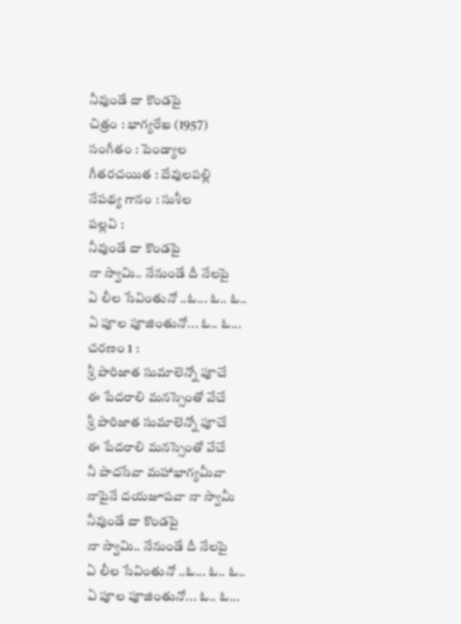నీవుండే దా కొండపై
చిత్రం : భాగ్యరేఖ (1957)
సంగీతం : పెండ్యాల
గీతరచయిత : దేవులపల్లి
నేపథ్య గానం : సుశీల
పల్లవి :
నీవుండే దా కొండపై
నా స్వామి.. నేనుండే దీ నేలపై
ఏ లీల సేవింతునో ..ఓ... ఓ.. ఓ..
ఏ పూల పూజింతునో... ఓ.. ఓ...
చరణం 1 :
శ్రీ పారిజాత సుమాలెన్నో పూచే
ఈ పేదరాలి మనస్సెంతో వేచే
శ్రీ పారిజాత సుమాలెన్నో పూచే
ఈ పేదరాలి మనస్సెంతో వేచే
నీ పాదసేవా మహాభాగ్యమీవా
నాపైనే దయజూపవా నా స్వామీ
నీవుండే దా కొండపై
నా స్వామి.. నేనుండే దీ నేలపై
ఏ లీల సేవింతునో ..ఓ... ఓ.. ఓ..
ఏ పూల పూజింతునో... ఓ.. ఓ...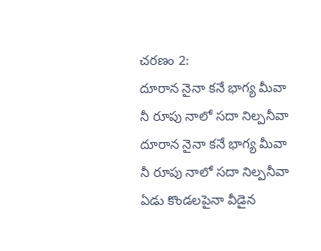చరణం 2:
దూరాన నైనా కనే భాగ్య మీవా
నీ రూపు నాలో సదా నిల్పనీవా
దూరాన నైనా కనే భాగ్య మీవా
నీ రూపు నాలో సదా నిల్పనీవా
ఏడు కొండలపైనా వీడైన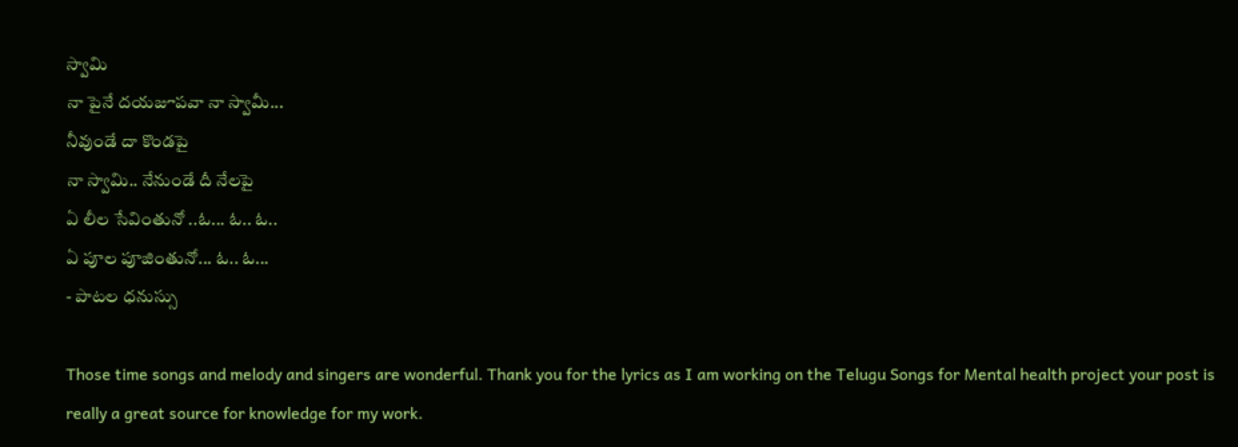స్వామి
నా పైనే దయజూపవా నా స్వామీ...
నీవుండే దా కొండపై
నా స్వామి.. నేనుండే దీ నేలపై
ఏ లీల సేవింతునో ..ఓ... ఓ.. ఓ..
ఏ పూల పూజింతునో... ఓ.. ఓ...
- పాటల ధనుస్సు

Those time songs and melody and singers are wonderful. Thank you for the lyrics as I am working on the Telugu Songs for Mental health project your post is really a great source for knowledge for my work.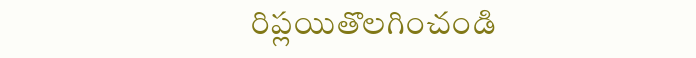రిప్లయితొలగించండి